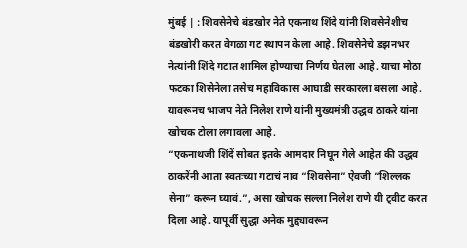मुंबई | : शिवसेनेचे बंडखोर नेते एकनाथ शिंदे यांनी शिवसेनेशीच बंडखोरी करत वेगळा गट स्थापन केला आहे. शिवसेनेचे डझनभर नेत्यांनी शिंदे गटात शामिल होण्याचा निर्णय घेतला आहे. याचा मोठा फटका शिसेनेला तसेच महाविकास आघाडी सरकारला बसला आहे. यावरूनच भाजप नेते निलेश राणे यांनी मुख्यमंत्री उद्धव ठाकरे यांना खोचक टोला लगावला आहे.
“एकनाथजी शिंदें सोबत इतके आमदार निघून गेले आहेत की उद्धव ठाकरेंनी आता स्वतःच्या गटाचं नाव “शिवसेना” ऐवजी “शिल्लक सेना” करून घ्यावं.”, असा खोचक सल्ला निलेश राणे यी ट्वीट करत दिला आहे. यापूर्वी सुद्धा अनेक मुद्द्यावरून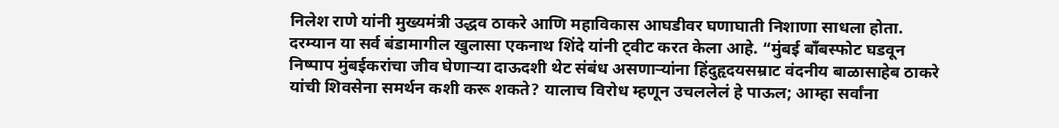निलेश राणे यांनी मुख्यमंत्री उद्धव ठाकरे आणि महाविकास आघडीवर घणाघाती निशाणा साधला होता.
दरम्यान या सर्व बंडामागील खुलासा एकनाथ शिंदे यांनी ट्वीट करत केला आहे. “मुंबई बाँबस्फोट घडवून निष्पाप मुंबईकरांचा जीव घेणाऱ्या दाऊदशी थेट संबंध असणाऱ्यांना हिंदुहृदयसम्राट वंदनीय बाळासाहेब ठाकरे यांची शिवसेना समर्थन कशी करू शकते? यालाच विरोध म्हणून उचललेलं हे पाऊल; आम्हा सर्वांना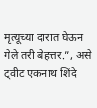मृत्यूच्या दारात घेऊन गेले तरी बेहत्तर.”, असे ट्वीट एकनाथ शिंदे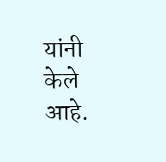यांनी केले आहे.